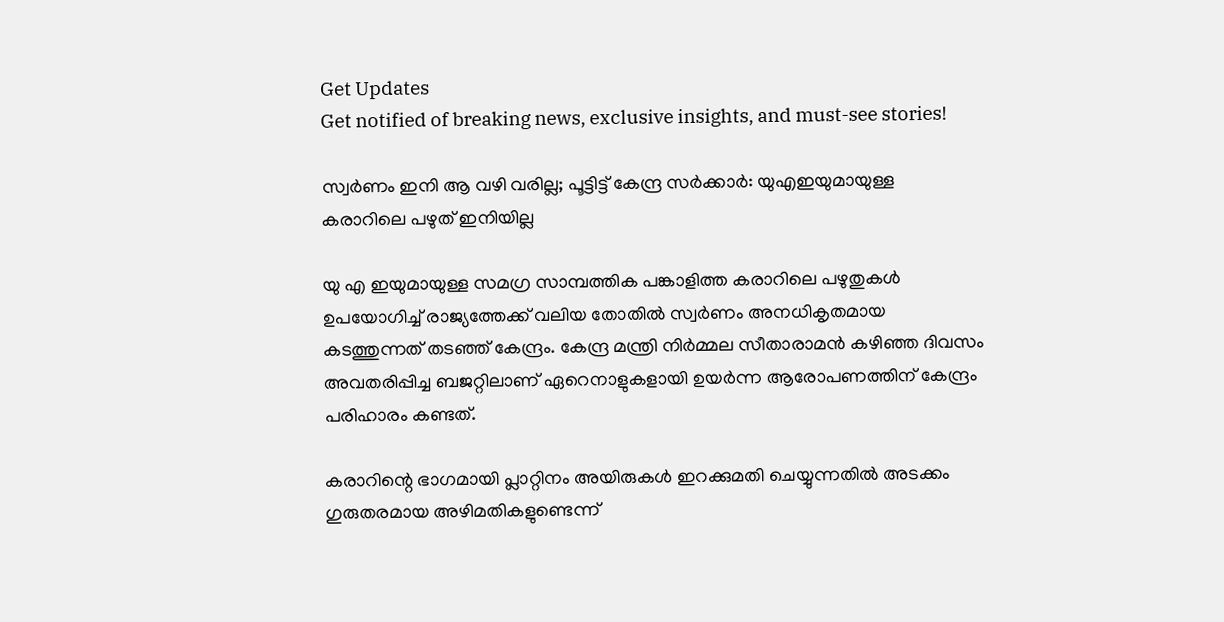Get Updates
Get notified of breaking news, exclusive insights, and must-see stories!

സ്വർണം ഇനി ആ വഴി വരില്ല; പൂട്ടിട്ട് കേന്ദ്ര സർക്കാർ: യുഎഇയുമായുള്ള കരാറിലെ പഴുത് ഇനിയില്ല

യു എ ഇയുമായുള്ള സമഗ്ര സാമ്പത്തിക പങ്കാളിത്ത കരാറിലെ പഴുതുകള്‍ ഉപയോഗിച്ച് രാജ്യത്തേക്ക് വലിയ തോതില്‍ സ്വർണം അനധികൃതമായ കടത്തുന്നത് തടഞ്ഞ് കേന്ദ്രം. കേന്ദ്ര മന്ത്രി നിർമ്മല സീതാരാമന്‍ കഴിഞ്ഞ ദിവസം അവതരിപ്പിച്ച ബജറ്റിലാണ് ഏറെനാളുകളായി ഉയർന്ന ആരോപണത്തിന് കേന്ദ്രം പരിഹാരം കണ്ടത്.

കരാറിന്റെ ഭാഗമായി പ്ലാറ്റിനം അയിരുകള്‍ ഇറക്കുമതി ചെയ്യുന്നതില്‍ അടക്കം ഗുരുതരമായ അഴിമതികളുണ്ടെന്ന്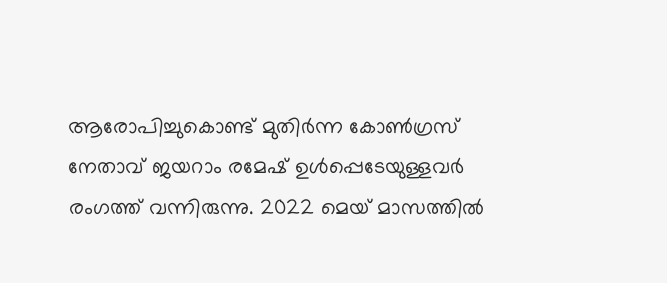ആരോപിച്ചുകൊണ്ട് മുതിർന്ന കോണ്‍ഗ്രസ് നേതാവ് ജയറാം രമേഷ് ഉള്‍പ്പെടേയുള്ളവർ രംഗത്ത് വന്നിരുന്നു. 2022 മെയ് മാസത്തിൽ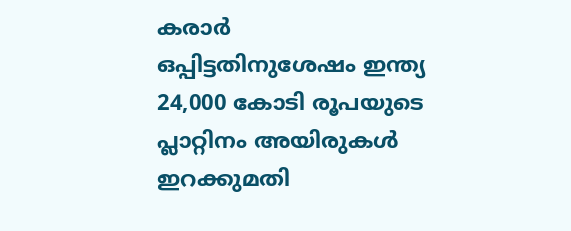കരാർ ഒപ്പിട്ടതിനുശേഷം ഇന്ത്യ 24,000 കോടി രൂപയുടെ പ്ലാറ്റിനം അയിരുകള്‍ ഇറക്കുമതി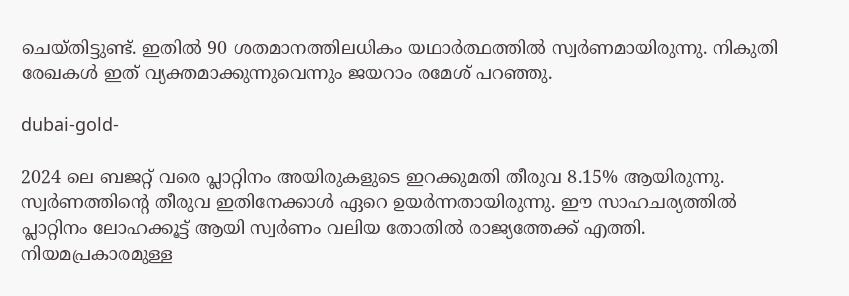ചെയ്തിട്ടുണ്ട്. ഇതിൽ 90 ശതമാനത്തിലധികം യഥാർത്ഥത്തിൽ സ്വർണമായിരുന്നു. നികുതി രേഖകള്‍ ഇത് വ്യക്തമാക്കുന്നുവെന്നും ജയറാം രമേശ് പറഞ്ഞു.

dubai-gold-

2024 ലെ ബജറ്റ് വരെ പ്ലാറ്റിനം അയിരുകളുടെ ഇറക്കുമതി തീരുവ 8.15% ആയിരുന്നു. സ്വർണത്തിന്റെ തീരുവ ഇതിനേക്കാള്‍ ഏറെ ഉയർന്നതായിരുന്നു. ഈ സാഹചര്യത്തില്‍ പ്ലാറ്റിനം ലോഹക്കൂട്ട് ആയി സ്വർണം വലിയ തോതില്‍ രാജ്യത്തേക്ക് എത്തി. നിയമപ്രകാരമുള്ള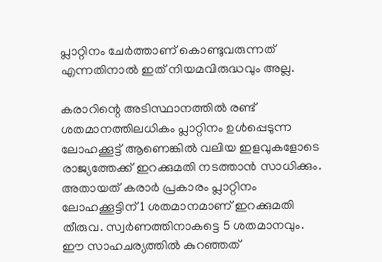പ്ലാറ്റിനം ചേര്‍ത്താണ് കൊണ്ടുവരുന്നത് എന്നതിനാല്‍ ഇത് നിയമവിരുദ്ധവും അല്ല.

കരാറിന്റെ അടിസ്ഥാനത്തില്‍ രണ്ട് ശതമാനത്തിലധികം പ്ലാറ്റിനം ഉള്‍പ്പെടുന്ന ലോഹക്കൂട്ട് ആണെങ്കില്‍ വലിയ ഇളവുകളോടെ രാജ്യത്തേക്ക് ഇറക്കുമതി നടത്താന്‍ സാധിക്കും. അതായത് കരാർ പ്രകാരം പ്ലാറ്റിനം ലോഹക്കൂട്ടിന് 1 ശതമാനമാണ് ഇറക്കുമതി തീരുവ. സ്വർണത്തിനാകട്ടെ 5 ശതമാനവും. ഈ സാഹചര്യത്തില്‍ കുറഞ്ഞത്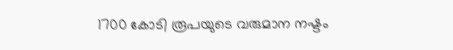1700 കോടി രൂപയുടെ വരുമാന നഷ്ടം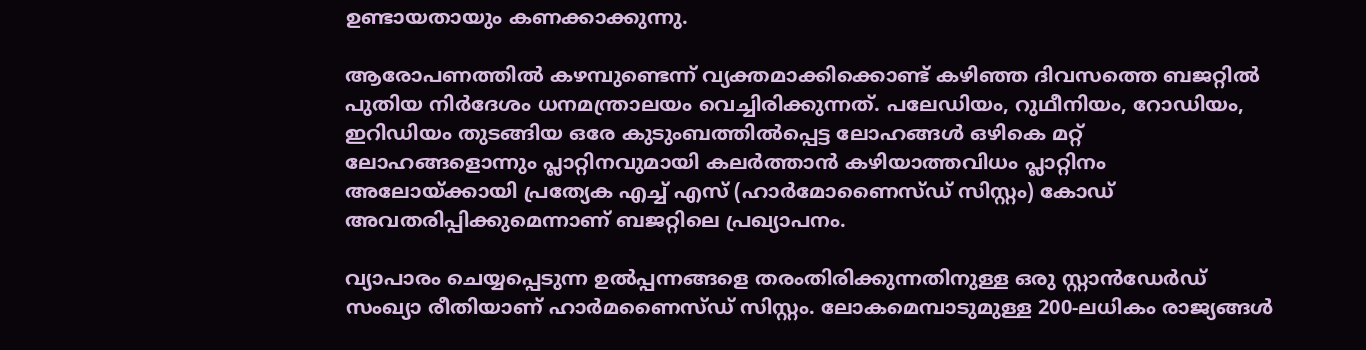ഉണ്ടായതായും കണക്കാക്കുന്നു.

ആരോപണത്തില്‍ കഴമ്പുണ്ടെന്ന് വ്യക്തമാക്കിക്കൊണ്ട് കഴിഞ്ഞ ദിവസത്തെ ബജറ്റില്‍ പുതിയ നിർദേശം ധനമന്ത്രാലയം വെച്ചിരിക്കുന്നത്. പലേഡിയം, റുഥീനിയം, റോഡിയം, ഇറിഡിയം തുടങ്ങിയ ഒരേ കുടുംബത്തിൽപ്പെട്ട ലോഹങ്ങൾ ഒഴികെ മറ്റ് ലോഹങ്ങളൊന്നും പ്ലാറ്റിനവുമായി കലർത്താൻ കഴിയാത്തവിധം പ്ലാറ്റിനം അലോയ്ക്കായി പ്രത്യേക എച്ച് എസ് (ഹാർമോണൈസ്ഡ് സിസ്റ്റം) കോഡ് അവതരിപ്പിക്കുമെന്നാണ് ബജറ്റിലെ പ്രഖ്യാപനം.

വ്യാപാരം ചെയ്യപ്പെടുന്ന ഉൽപ്പന്നങ്ങളെ തരംതിരിക്കുന്നതിനുള്ള ഒരു സ്റ്റാൻഡേർഡ് സംഖ്യാ രീതിയാണ് ഹാർമണൈസ്ഡ് സിസ്റ്റം. ലോകമെമ്പാടുമുള്ള 200-ലധികം രാജ്യങ്ങള്‍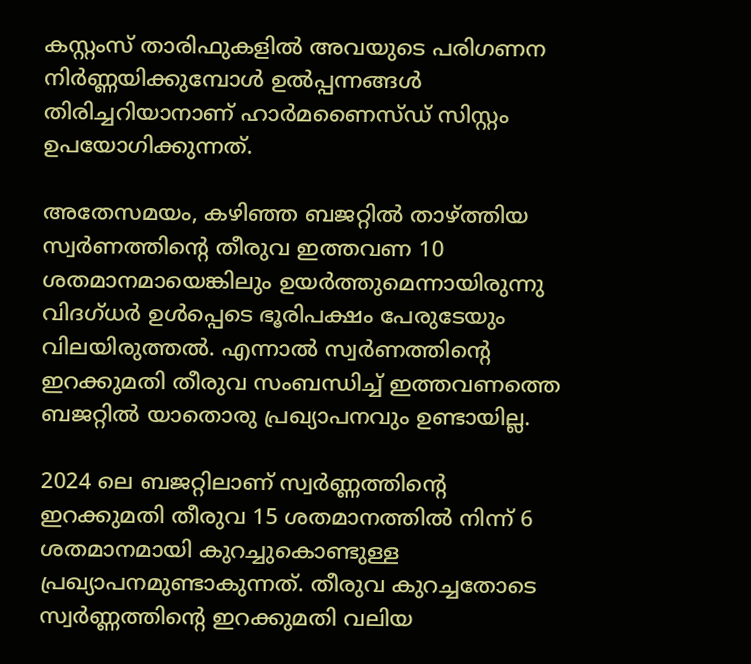കസ്റ്റംസ് താരിഫുകളിൽ അവയുടെ പരിഗണന നിർണ്ണയിക്കുമ്പോൾ ഉൽപ്പന്നങ്ങൾ തിരിച്ചറിയാനാണ് ഹാർമണൈസ്ഡ് സിസ്റ്റം ഉപയോഗിക്കുന്നത്.

അതേസമയം, കഴിഞ്ഞ ബജറ്റില്‍ താഴ്ത്തിയ സ്വർണത്തിന്റെ തീരുവ ഇത്തവണ 10 ശതമാനമായെങ്കിലും ഉയർത്തുമെന്നായിരുന്നു വിദഗ്ധർ ഉള്‍പ്പെടെ ഭൂരിപക്ഷം പേരുടേയും വിലയിരുത്തല്‍. എന്നാല്‍ സ്വർണത്തിന്റെ ഇറക്കുമതി തീരുവ സംബന്ധിച്ച് ഇത്തവണത്തെ ബജറ്റില്‍ യാതൊരു പ്രഖ്യാപനവും ഉണ്ടായില്ല.

2024 ലെ ബജറ്റിലാണ് സ്വർണ്ണത്തിന്റെ ഇറക്കുമതി തീരുവ 15 ശതമാനത്തില്‍ നിന്ന് 6 ശതമാനമായി കുറച്ചുകൊണ്ടുള്ള പ്രഖ്യാപനമുണ്ടാകുന്നത്. തീരുവ കുറച്ചതോടെ സ്വർണ്ണത്തിന്റെ ഇറക്കുമതി വലിയ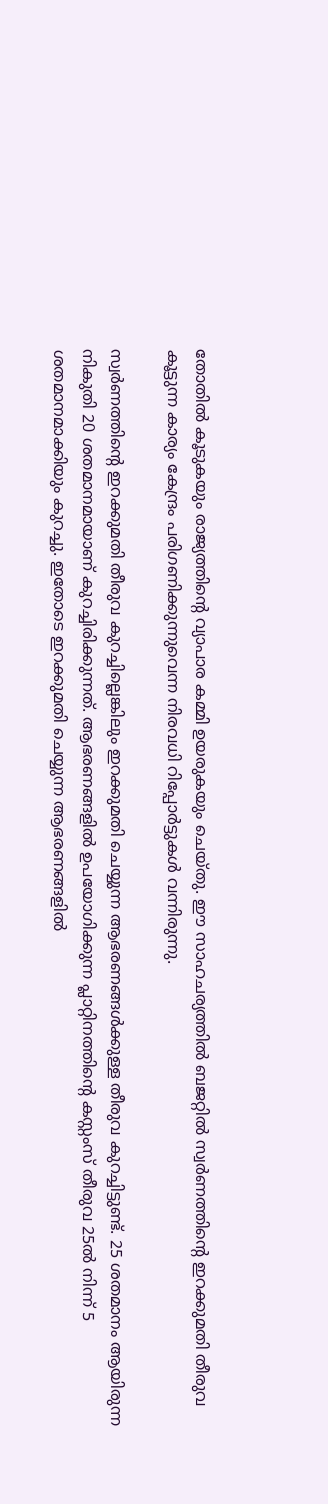തോതില്‍ കൂടുകയും രാജ്യത്തിന്റെ വ്യാപാര കമ്മി ഉയരുകയും ചെയ്തു. ഈ സാഹചര്യത്തില്‍ ബജറ്റില്‍ സ്വര്‍ണത്തിന്‍റെ ഇറക്കുമതി തീരുവ കൂട്ടുന്ന കാര്യം കേന്ദ്രം പരിഗണിക്കുന്നുവെന്ന നിരവധി റിപ്പോർട്ടുകള്‍ വന്നിരുന്നു.

സ്വർണത്തിന്റെ ഇറക്കുമതി തീരുവ കുറച്ചില്ലെങ്കിലും ഇറക്കുമതി ചെയ്യുന്ന ആഭരണങ്ങള്‍ക്കുള്ള തീരുവ കുറച്ചിട്ടുണ്ട്. 25 ശതമാനം ആയിരുന്ന നികുതി 20 ശതമാനമായാണ് കുറച്ചിരിക്കുന്നത്. ആഭരണങ്ങളില്‍ ഉപയോഗിക്കുന്ന പ്ലാറ്റിനത്തിന്റെ കസ്റ്റംസ് തീരുവ 25ല്‍ നിന്ന് 5 ശതമാനമാക്കിയും കുറച്ചു. ഇതോടെ ഇറക്കുമതി ചെയ്യുന്ന ആഭരണങ്ങളില്‍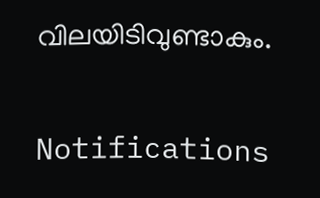വിലയിടിവുണ്ടാകും.

Notifications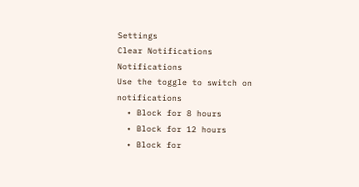Settings
Clear Notifications
Notifications
Use the toggle to switch on notifications
  • Block for 8 hours
  • Block for 12 hours
  • Block for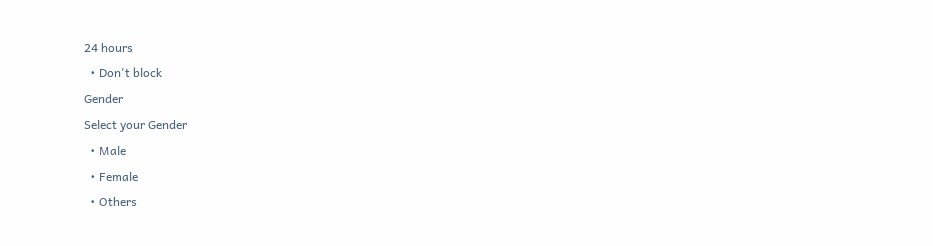24 hours
  • Don't block
Gender
Select your Gender
  • Male
  • Female
  • Others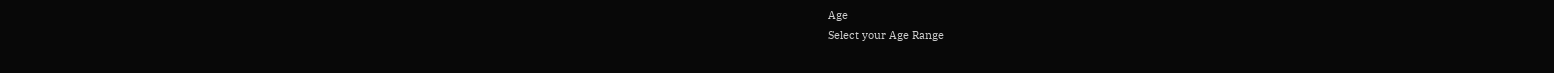Age
Select your Age Range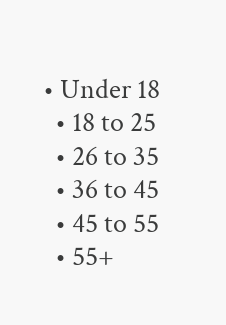• Under 18
  • 18 to 25
  • 26 to 35
  • 36 to 45
  • 45 to 55
  • 55+